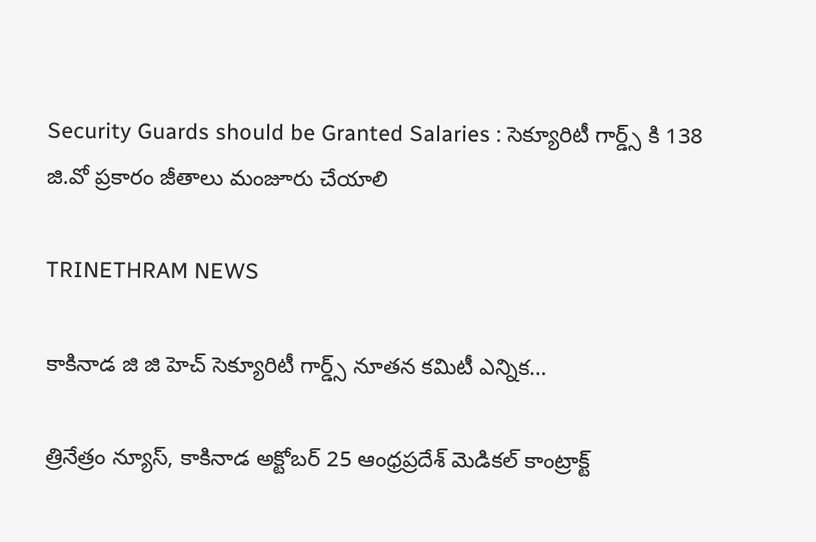Security Guards should be Granted Salaries : సెక్యూరిటీ గార్డ్స్ కి 138 జి.వో ప్రకారం జీతాలు మంజూరు చేయాలి

TRINETHRAM NEWS

కాకినాడ జి జి హెచ్ సెక్యూరిటీ గార్డ్స్ నూతన కమిటీ ఎన్నిక…

త్రినేత్రం న్యూస్, కాకినాడ అక్టోబర్ 25 ఆంధ్రప్రదేశ్ మెడికల్ కాంట్రాక్ట్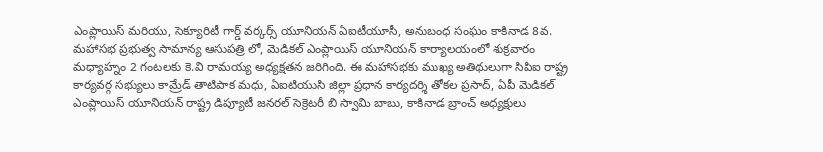ఎంప్లాయిస్ మరియు, సెక్యూరిటీ గార్డ్ వర్కర్స్ యూనియన్ ఏఐటీయూసీ, అనుబంధ సంఘం కాకినాడ 8వ. మహాసభ ప్రభుత్వ సామాన్య ఆసుపత్రి లో, మెడికల్ ఎంప్లాయిస్ యూనియన్ కార్యాలయంలో శుక్రవారం మధ్యాహ్నం 2 గంటలకు కె.వి రామయ్య అధ్యక్షతన జరిగింది. ఈ మహాసభకు ముఖ్య అతిథులుగా సిపిఐ రాష్ట్ర కార్యవర్గ సభ్యులు కామ్రేడ్ తాటిపాక మధు, ఏఐటియుసి జిల్లా ప్రధాన కార్యదర్శి తోకల ప్రసాద్, ఏపీ మెడికల్ ఎంప్లాయిస్ యూనియన్ రాష్ట్ర డిప్యూటీ జనరల్ సెక్రెటరీ బి స్వామి బాబు, కాకినాడ బ్రాంచ్ అధ్యక్షులు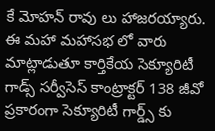కే మోహన్ రావు లు హాజరయ్యారు. ఈ మహా మహాసభ లో వారు మాట్లాడుతూ కార్తికేయ సెక్యూరిటీ గాడ్స్ సర్వీసెస్ కాంట్రాక్టర్ 138 జీవో ప్రకారంగా సెక్యూరిటీ గార్డ్స్ కు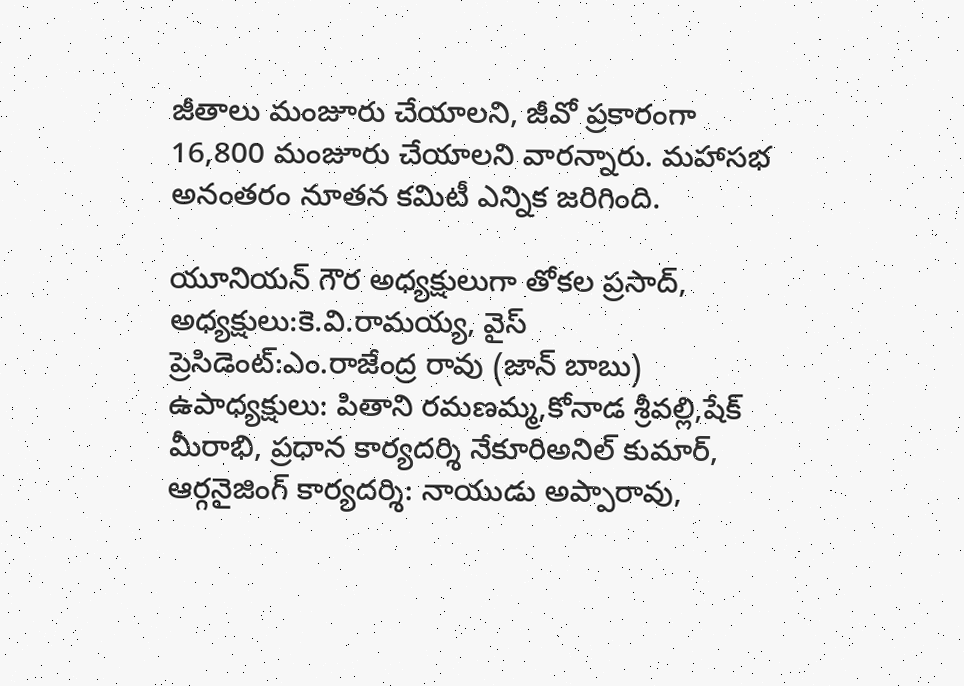జీతాలు మంజూరు చేయాలని, జీవో ప్రకారంగా 16,800 మంజూరు చేయాలని వారన్నారు. మహాసభ అనంతరం నూతన కమిటీ ఎన్నిక జరిగింది.

యూనియన్ గౌర అధ్యక్షులుగా తోకల ప్రసాద్, అధ్యక్షులు:కె.వి.రామయ్య, వైస్ ప్రెసిడెంట్:ఎం.రాజేంద్ర రావు (జాన్ బాబు) ఉపాధ్యక్షులు: పితాని రమణమ్మ,కోనాడ శ్రీవల్లి,షేక్ మీరాభి, ప్రధాన కార్యదర్శి నేకూరిఅనిల్ కుమార్, ఆర్గనైజింగ్ కార్యదర్శి: నాయుడు అప్పారావు,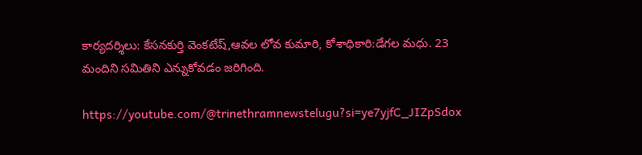కార్యదర్శిలు: కేసనకుర్తి వెంకటేష్,ఆవల లోవ కుమారి, కోశాధికారి:డేగల మధు. 23 మందిని సమితిని ఎన్నుకోవడం జరిగింది.

https://youtube.com/@trinethramnewstelugu?si=ye7yjfC_JIZpSdox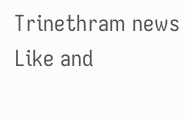Trinethram news
Like and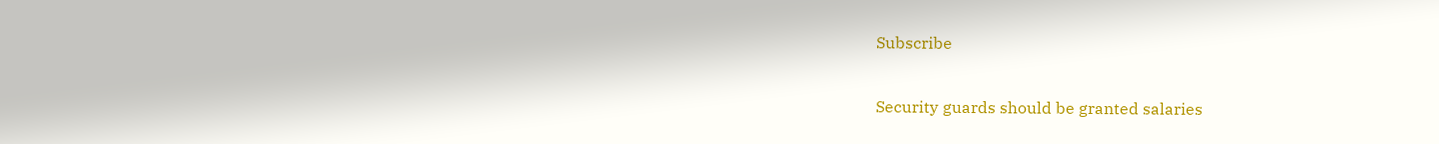Subscribe

Security guards should be granted salaries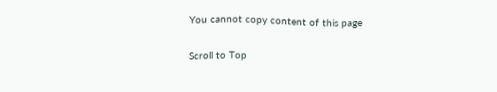You cannot copy content of this page

Scroll to Top